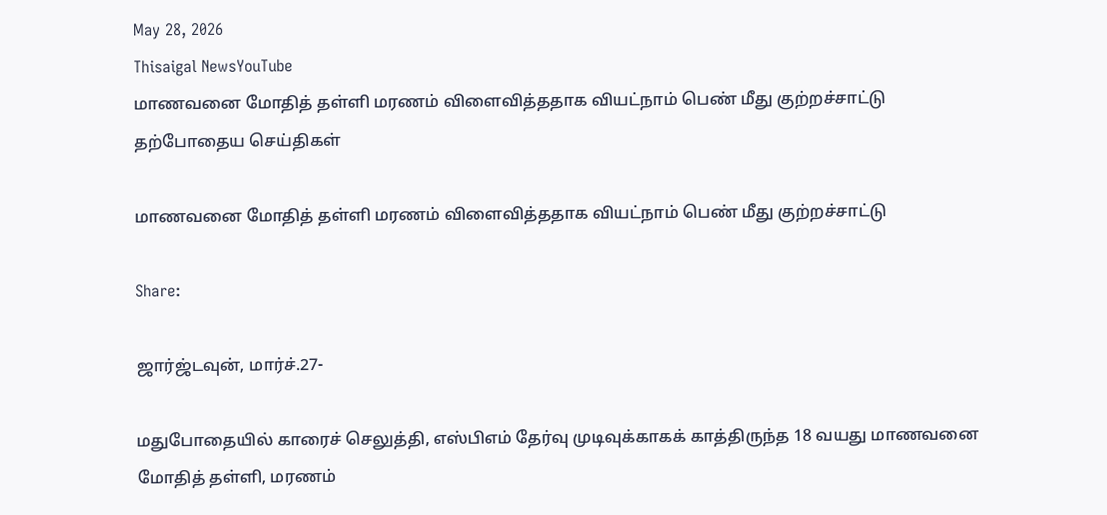May 28, 2026
Thisaigal NewsYouTube
மாணவனை மோதித் தள்ளி மரணம் விளைவித்ததாக வியட்நாம் பெண் மீது குற்றச்சாட்டு
தற்போதைய செய்திகள்

மாணவனை மோதித் தள்ளி மரணம் விளைவித்ததாக வியட்நாம் பெண் மீது குற்றச்சாட்டு

Share:

ஜார்ஜ்டவுன், மார்ச்.27-

மதுபோதையில் காரைச் செலுத்தி, எஸ்பிஎம் தேர்வு முடிவுக்காகக் காத்திருந்த 18 வயது மாணவனை மோதித் தள்ளி, மரணம்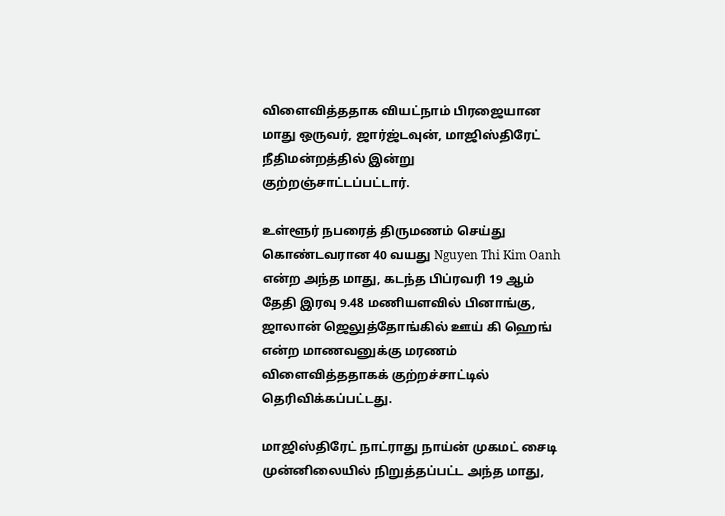விளைவித்ததாக வியட்நாம் பிரஜையான மாது ஒருவர், ஜார்ஜ்டவுன், மாஜிஸ்திரேட் நீதிமன்றத்தில் இன்று குற்றஞ்சாட்டப்பட்டார்.

உள்ளூர் நபரைத் திருமணம் செய்து கொண்டவரான 40 வயது Nguyen Thi Kim Oanh என்ற அந்த மாது, கடந்த பிப்ரவரி 19 ஆம் தேதி இரவு 9.48 மணியளவில் பினாங்கு, ஜாலான் ஜெலுத்தோங்கில் ஊய் கி ஹெங் என்ற மாணவனுக்கு மரணம் விளைவித்ததாகக் குற்றச்சாட்டில் தெரிவிக்கப்பட்டது.

மாஜிஸ்திரேட் நாட்ராது நாய்ன் முகமட் சைடி முன்னிலையில் நிறுத்தப்பட்ட அந்த மாது,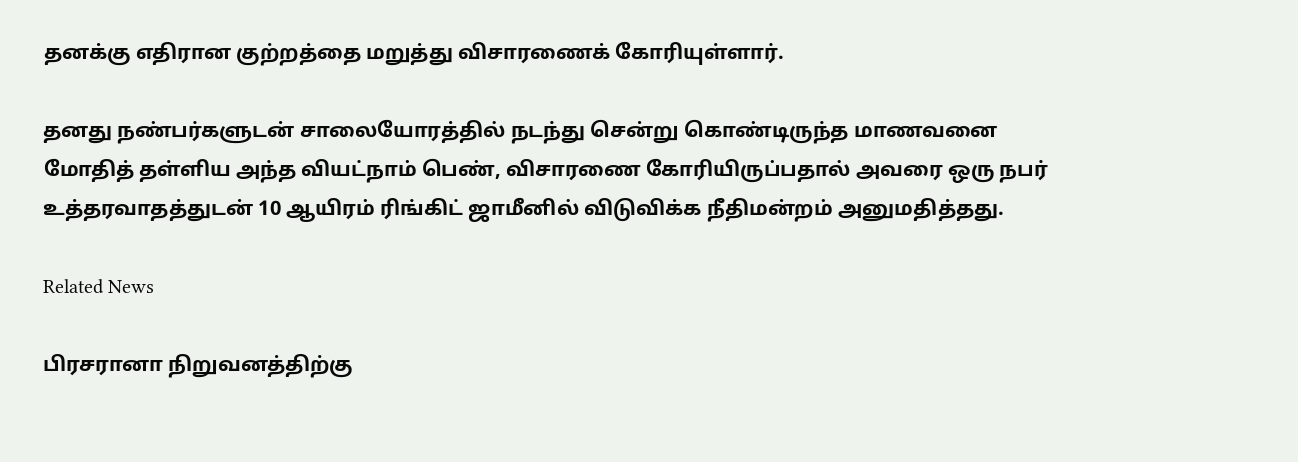தனக்கு எதிரான குற்றத்தை மறுத்து விசாரணைக் கோரியுள்ளார்.

தனது நண்பர்களுடன் சாலையோரத்தில் நடந்து சென்று கொண்டிருந்த மாணவனை மோதித் தள்ளிய அந்த வியட்நாம் பெண், விசாரணை கோரியிருப்பதால் அவரை ஒரு நபர் உத்தரவாதத்துடன் 10 ஆயிரம் ரிங்கிட் ஜாமீனில் விடுவிக்க நீதிமன்றம் அனுமதித்தது.

Related News

பிரசரானா நிறுவனத்திற்கு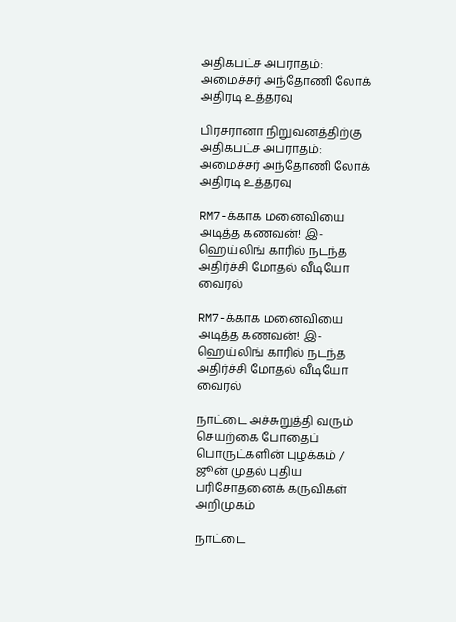அதிகபட்ச அபராதம்: அமைச்சர் அந்தோணி லோக் அதிரடி உத்தரவு

பிரசரானா நிறுவனத்திற்கு அதிகபட்ச அபராதம்: அமைச்சர் அந்தோணி லோக் அதிரடி உத்தரவு

RM7-க்காக மனைவியை அடித்த கணவன்! இ-ஹெய்லிங் காரில் நடந்த அதிர்ச்சி மோதல் வீடியோ வைரல்

RM7-க்காக மனைவியை அடித்த கணவன்! இ-ஹெய்லிங் காரில் நடந்த அதிர்ச்சி மோதல் வீடியோ வைரல்

நாட்டை அச்சுறுத்தி வரும் செயற்கை போதைப் பொருட்களின் புழக்கம் / ஜூன் முதல் புதிய பரிசோதனைக் கருவிகள் அறிமுகம்

நாட்டை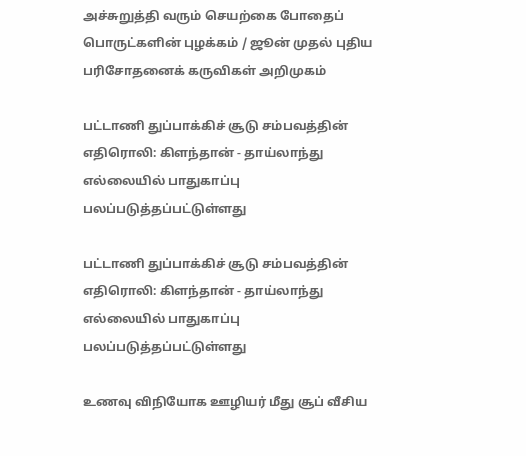அச்சுறுத்தி வரும் செயற்கை போதைப் பொருட்களின் புழக்கம் / ஜூன் முதல் புதிய பரிசோதனைக் கருவிகள் அறிமுகம்

பட்டாணி துப்பாக்கிச் சூடு சம்பவத்தின் எதிரொலி: கிளந்தான் - தாய்லாந்து எல்லையில் பாதுகாப்பு பலப்படுத்தப்பட்டுள்ளது

பட்டாணி துப்பாக்கிச் சூடு சம்பவத்தின் எதிரொலி: கிளந்தான் - தாய்லாந்து எல்லையில் பாதுகாப்பு பலப்படுத்தப்பட்டுள்ளது

உணவு விநியோக ஊழியர் மீது சூப் வீசிய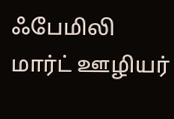ஃபேமிலி மார்ட் ஊழியர்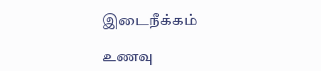இடைநீக்கம்

உணவு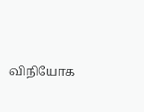விநியோக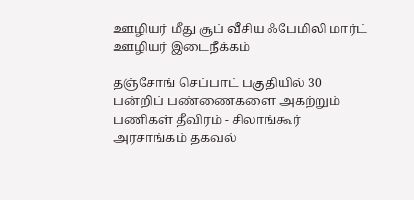ஊழியர் மீது சூப் வீசிய ஃபேமிலி மார்ட் ஊழியர் இடைநீக்கம்

தஞ்சோங் செப்பாட் பகுதியில் 30 பன்றிப் பண்ணைகளை அகற்றும் பணிகள் தீவிரம் - சிலாங்கூர் அரசாங்கம் தகவல்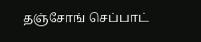தஞ்சோங் செப்பாட்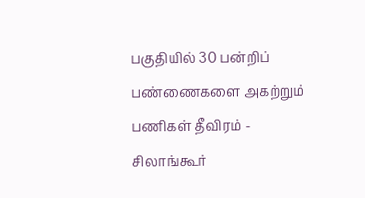பகுதியில் 30 பன்றிப் பண்ணைகளை அகற்றும் பணிகள் தீவிரம் - சிலாங்கூர்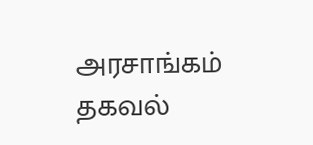அரசாங்கம் தகவல்